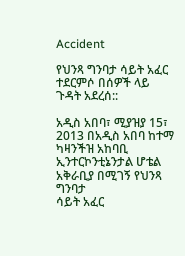Accident

የህንጻ ግንባታ ሳይት አፈር ተደርምሶ በሰዎች ላይ ጉዳት አደረሰ::

አዲስ አበባ፣ ሚያዝያ 15፣ 2013 በአዲስ አበባ ከተማ ካዛንችዝ አከባቢ ኢንተርኮንቲኔንታል ሆቴል አቅራቢያ በሚገኝ የህንጻ ግንባታ
ሳይት አፈር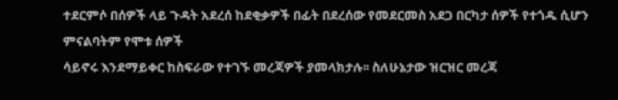ተደርምሶ በሰዎች ላይ ጉዳት አደረሰ ከደቂቃዎች በፊት በደረሰው የመደርመስ አደጋ በርካታ ሰዎች የተጎዱ ሲሆን ምናልባትም የሞቱ ሰዎች
ሳይኖሩ እንደማይቀር ከስፍራው የተገኙ መረጃዎች ያመላክታሉ፡፡ ስለሁኔታው ዝርዝር መረጃ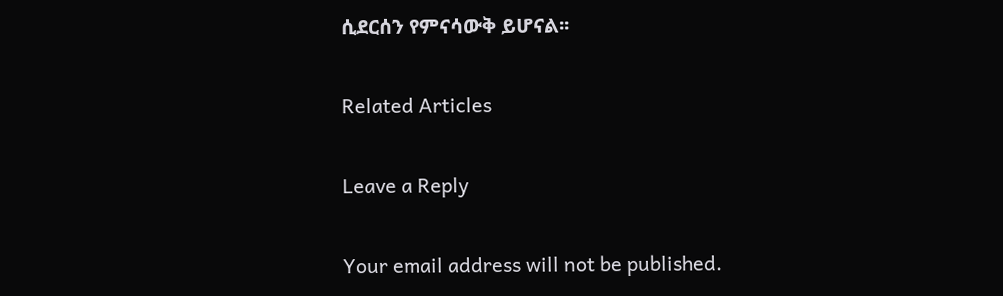ሲደርሰን የምናሳውቅ ይሆናል፡፡

Related Articles

Leave a Reply

Your email address will not be published.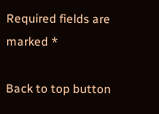Required fields are marked *

Back to top button